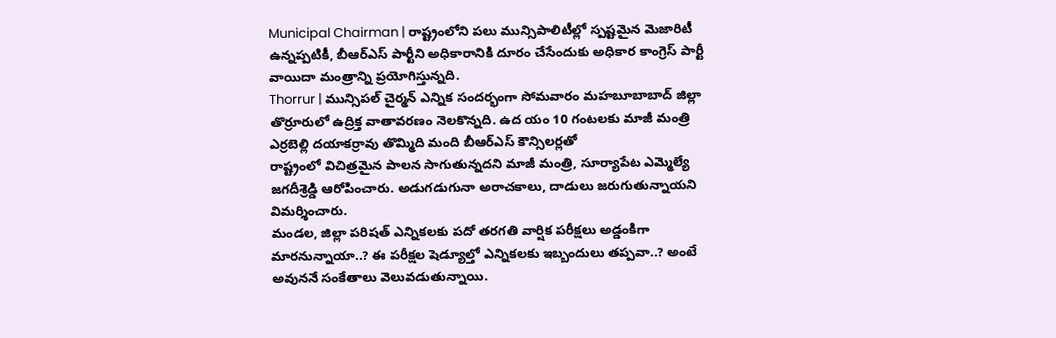Municipal Chairman | రాష్ట్రంలోని పలు మున్సిపాలిటీల్లో స్పష్టమైన మెజారిటీ ఉన్నప్పటికీ, బీఆర్ఎస్ పార్టీని అధికారానికి దూరం చేసేందుకు అధికార కాంగ్రెస్ పార్టీ వాయిదా మంత్రాన్ని ప్రయోగిస్తున్నది.
Thorrur | మున్సిపల్ చైర్మన్ ఎన్నిక సందర్భంగా సోమవారం మహబూబాబాద్ జిల్లా తొర్రూరులో ఉద్రిక్త వాతావరణం నెలకొన్నది. ఉద యం 10 గంటలకు మాజీ మంత్రి ఎర్రబెల్లి దయాకర్రావు తొమ్మిది మంది బీఆర్ఎస్ కౌన్సిలర్లతో
రాష్ట్రంలో విచిత్రమైన పాలన సాగుతున్నదని మాజీ మంత్రి, సూర్యాపేట ఎమ్మెల్యే జగదీశ్రెడ్డి ఆరోపించారు. అడుగడుగునా అరాచకాలు, దాడులు జరుగుతున్నాయని విమర్శించారు.
మండల, జిల్లా పరిషత్ ఎన్నికలకు పదో తరగతి వార్షిక పరీక్షలు అడ్డంకిగా మారనున్నాయా..? ఈ పరీక్షల షెడ్యూల్తో ఎన్నికలకు ఇబ్బందులు తప్పవా..? అంటే అవుననే సంకేతాలు వెలువడుతున్నాయి.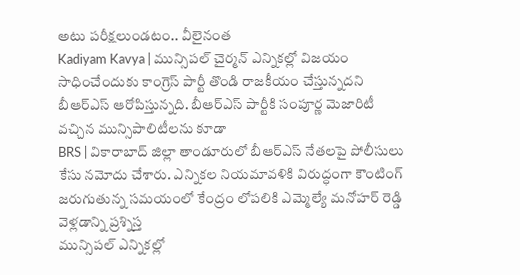అటు పరీక్షలుండటం.. వీలైనంత
Kadiyam Kavya | మున్సిపల్ చైర్మన్ ఎన్నికల్లో విజయం సాధించేందుకు కాంగ్రెస్ పార్టీ తొండి రాజకీయం చేస్తున్నదని బీఆర్ఎస్ ఆరోపిస్తున్నది. బీఆర్ఎస్ పార్టీకి సంపూర్ణ మెజారిటీ వచ్చిన మున్సిపాలిటీలను కూడా
BRS | వికారాబాద్ జిల్లా తాండూరులో బీఆర్ఎస్ నేతలపై పోలీసులు కేసు నమోదు చేశారు. ఎన్నికల నియమావళికి విరుద్ధంగా కౌంటింగ్ జరుగుతున్న సమయంలో కేంద్రం లోపలికి ఎమ్మెల్యే మనోహర్ రెడ్డి వెళ్లడాన్ని ప్రశ్నిస్త
మున్సిపల్ ఎన్నికల్లో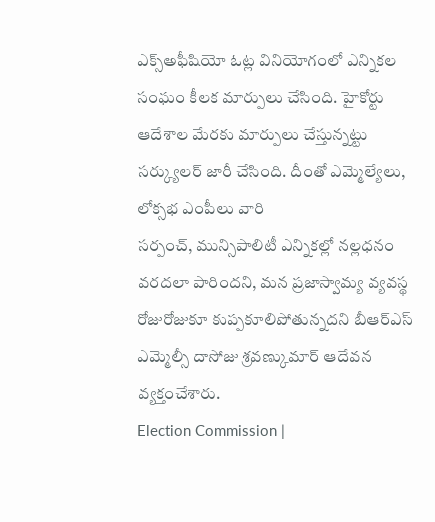ఎక్స్అఫీషియో ఓట్ల వినియోగంలో ఎన్నికల సంఘం కీలక మార్పులు చేసింది. హైకోర్టు ఆదేశాల మేరకు మార్పులు చేస్తున్నట్టు సర్క్యులర్ జారీ చేసింది. దీంతో ఎమ్మెల్యేలు, లోక్సభ ఎంపీలు వారి
సర్పంచ్, మున్సిపాలిటీ ఎన్నికల్లో నల్లధనం వరదలా పారిందని, మన ప్రజాస్వామ్య వ్యవస్థ రోజురోజుకూ కుప్పకూలిపోతున్నదని బీఆర్ఎస్ ఎమ్మెల్సీ దాసోజు శ్రవణ్కుమార్ ఆదేవన వ్యక్తంచేశారు.
Election Commission |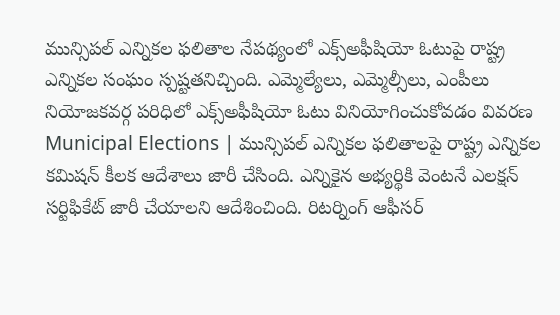మున్సిపల్ ఎన్నికల ఫలితాల నేపథ్యంలో ఎక్స్అఫీషియో ఓటుపై రాష్ట్ర ఎన్నికల సంఘం స్పష్టతనిచ్చింది. ఎమ్మెల్యేలు, ఎమ్మెల్సీలు, ఎంపీలు నియోజకవర్గ పరిధిలో ఎక్స్అఫీషియో ఓటు వినియోగించుకోవడం వివరణ
Municipal Elections | మున్సిపల్ ఎన్నికల ఫలితాలపై రాష్ట్ర ఎన్నికల కమిషన్ కీలక ఆదేశాలు జారీ చేసింది. ఎన్నికైన అభ్యర్థికి వెంటనే ఎలక్షన్ సర్టిఫికేట్ జారీ చేయాలని ఆదేశించింది. రిటర్నింగ్ ఆఫీసర్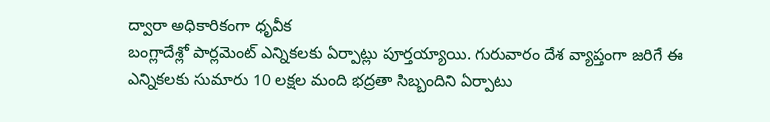ద్వారా అధికారికంగా ధృవీక
బంగ్లాదేశ్లో పార్లమెంట్ ఎన్నికలకు ఏర్పాట్లు పూర్తయ్యాయి. గురువారం దేశ వ్యాప్తంగా జరిగే ఈ ఎన్నికలకు సుమారు 10 లక్షల మంది భద్రతా సిబ్బందిని ఏర్పాటు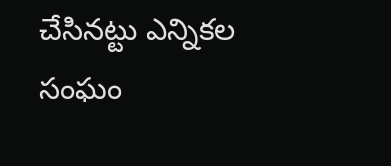చేసినట్టు ఎన్నికల సంఘం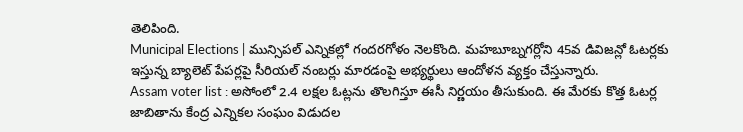తెలిపింది.
Municipal Elections | మున్సిపల్ ఎన్నికల్లో గందరగోళం నెలకొంది. మహబూబ్నగర్లోని 45వ డివిజన్లో ఓటర్లకు ఇస్తున్న బ్యాలెట్ పేపర్లపై సీరియల్ నంబర్లు మారడంపై అభ్యర్థులు ఆందోళన వ్యక్తం చేస్తున్నారు.
Assam voter list : అసోంలో 2.4 లక్షల ఓట్లను తొలగిస్తూ ఈసీ నిర్ణయం తీసుకుంది. ఈ మేరకు కొత్త ఓటర్ల జాబితాను కేంద్ర ఎన్నికల సంఘం విడుదల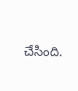చేసింది.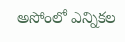అసోంలో ఎన్నికల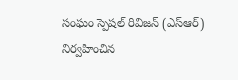సంఘం స్పెషల్ రివిజన్ (ఎస్ఆర్) నిర్వహించిన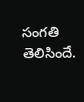సంగతి తెలిసిందే.